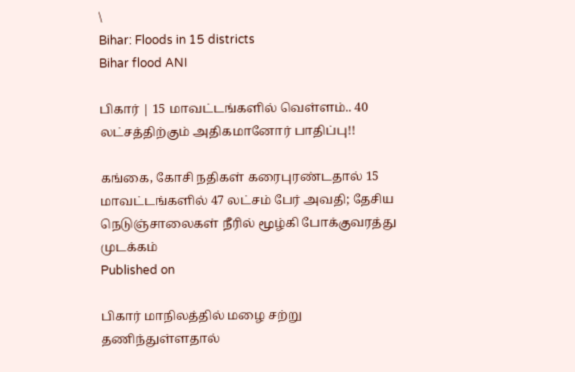\
Bihar: Floods in 15 districts
Bihar flood ANI

பிகார் | 15 மாவட்டங்களில் வெள்ளம்.. 40 லட்சத்திற்கும் அதிகமானோர் பாதிப்பு!!

கங்கை, கோசி நதிகள் கரைபுரண்டதால் 15 மாவட்டங்களில் 47 லட்சம் பேர் அவதி; தேசிய நெடுஞ்சாலைகள் நீரில் மூழ்கி போக்குவரத்து முடக்கம்
Published on

பிகார் மாநிலத்தில் மழை சற்று தணிந்துள்ளதால்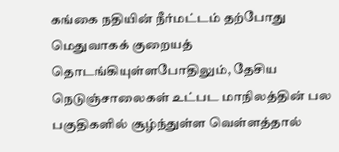கங்கை நதியின் நீர்மட்டம் தற்போது மெதுவாகக் குறையத் தொடங்கியுள்ளபோதிலும், தேசிய நெடுஞ்சாலைகள் உட்பட மாநிலத்தின் பல பகுதிகளில் சூழ்ந்துள்ள வெள்ளத்தால்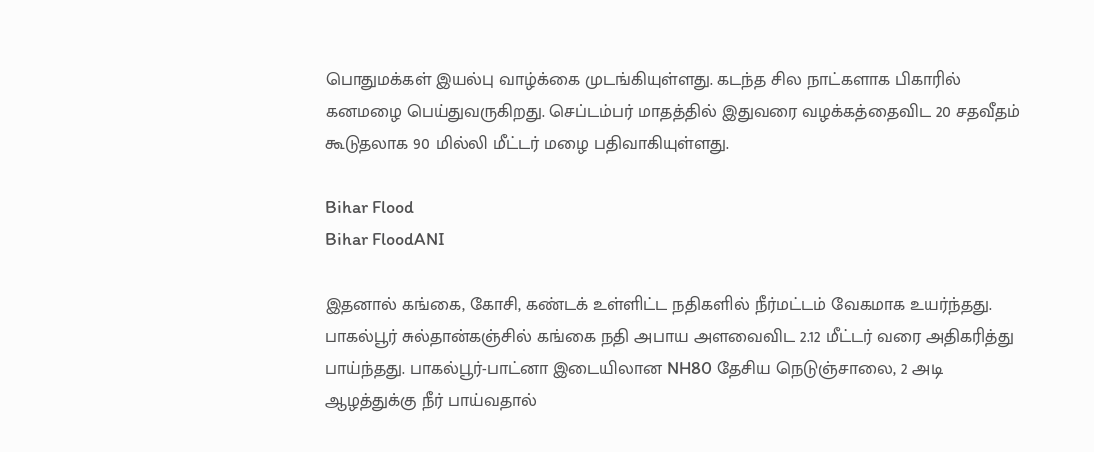பொதுமக்கள் இயல்பு வாழ்க்கை முடங்கியுள்ளது. கடந்த சில நாட்களாக பிகாரில் கனமழை பெய்துவருகிறது. செப்டம்பர் மாதத்தில் இதுவரை வழக்கத்தைவிட 20 சதவீதம் கூடுதலாக 90 மில்லி மீட்டர் மழை பதிவாகியுள்ளது.

Bihar Flood
Bihar FloodANI

இதனால் கங்கை, கோசி, கண்டக் உள்ளிட்ட நதிகளில் நீர்மட்டம் வேகமாக உயர்ந்தது. பாகல்பூர் சுல்தான்கஞ்சில் கங்கை நதி அபாய அளவைவிட 2.12 மீட்டர் வரை அதிகரித்து பாய்ந்தது. பாகல்பூர்-பாட்னா இடையிலான NH80 தேசிய நெடுஞ்சாலை, 2 அடி ஆழத்துக்கு நீர் பாய்வதால்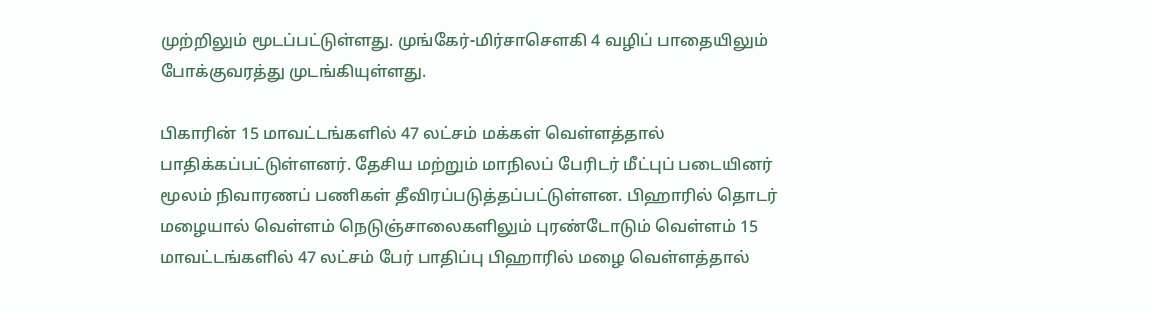முற்றிலும் மூடப்பட்டுள்ளது. முங்கேர்-மிர்சாசௌகி 4 வழிப் பாதையிலும் போக்குவரத்து முடங்கியுள்ளது.

பிகாரின் 15 மாவட்டங்களில் 47 லட்சம் மக்கள் வெள்ளத்தால் பாதிக்கப்பட்டுள்ளனர். தேசிய மற்றும் மாநிலப் பேரிடர் மீட்புப் படையினர் மூலம் நிவாரணப் பணிகள் தீவிரப்படுத்தப்பட்டுள்ளன. பிஹாரில் தொடர் மழையால் வெள்ளம் நெடுஞ்சாலைகளிலும் புரண்டோடும் வெள்ளம் 15 மாவட்டங்களில் 47 லட்சம் பேர் பாதிப்பு பிஹாரில் மழை வெள்ளத்தால்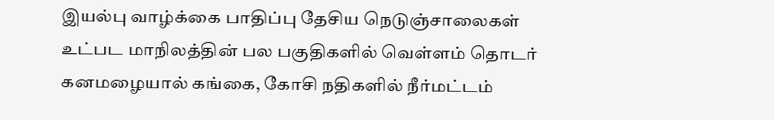இயல்பு வாழ்க்கை பாதிப்பு தேசிய நெடுஞ்சாலைகள் உட்பட மாநிலத்தின் பல பகுதிகளில் வெள்ளம் தொடர் கனமழையால் கங்கை, கோசி நதிகளில் நீர்மட்டம்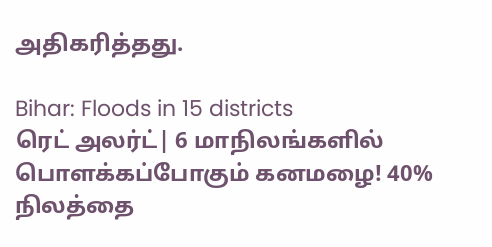அதிகரித்தது.

Bihar: Floods in 15 districts
ரெட் அலர்ட்| 6 மாநிலங்களில் பொளக்கப்போகும் கனமழை! 40% நிலத்தை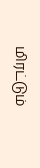மிரட்டும்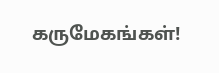கருமேகங்கள்!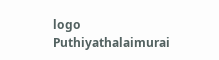logo
Puthiyathalaimurai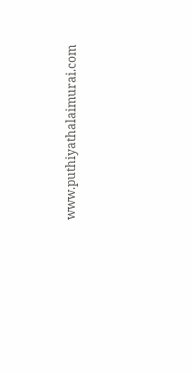www.puthiyathalaimurai.com